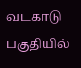வடகாடு பகுதியில்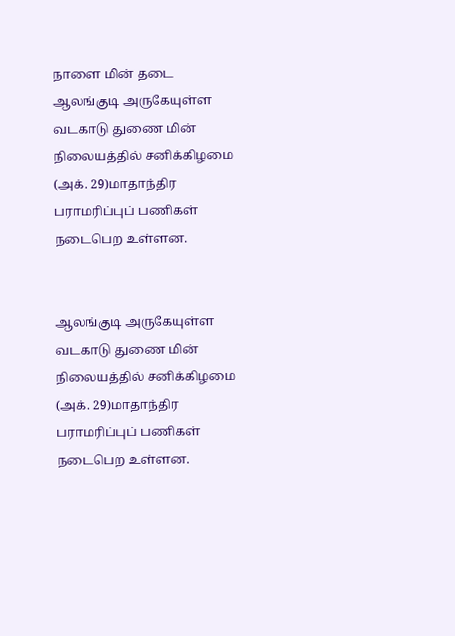நாளை மின் தடை
ஆலங்குடி அருகேயுள்ள வடகாடு துணை மின் நிலையத்தில் சனிக்கிழமை (அக். 29)மாதாந்திர பராமரிப்புப் பணிகள் நடைபெற உள்ளன.


ஆலங்குடி அருகேயுள்ள வடகாடு துணை மின் நிலையத்தில் சனிக்கிழமை (அக். 29)மாதாந்திர பராமரிப்புப் பணிகள் நடைபெற உள்ளன.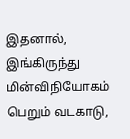இதனால், இங்கிருந்து மின்விநியோகம் பெறும் வடகாடு,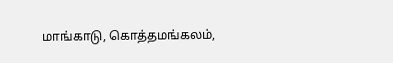மாங்காடு, கொத்தமங்கலம்,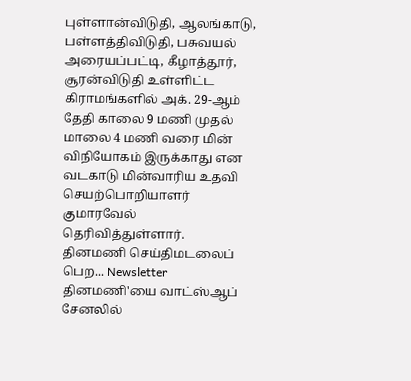புள்ளான்விடுதி, ஆலங்காடு, பள்ளத்திவிடுதி, பசுவயல் அரையப்பட்டி, கீழாத்தூர், சூரன்விடுதி உள்ளிட்ட கிராமங்களில் அக். 29-ஆம் தேதி காலை 9 மணி முதல் மாலை 4 மணி வரை மின் விநியோகம் இருக்காது என வடகாடு மின்வாரிய உதவி செயற்பொறியாளர் குமாரவேல் தெரிவித்துள்ளார்.
தினமணி செய்திமடலைப் பெற... Newsletter
தினமணி'யை வாட்ஸ்ஆப் சேனலில்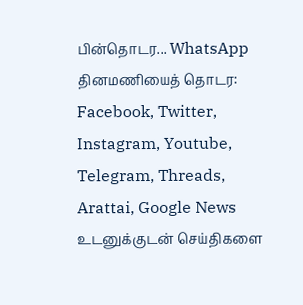பின்தொடர... WhatsApp
தினமணியைத் தொடர: Facebook, Twitter, Instagram, Youtube, Telegram, Threads, Arattai, Google News
உடனுக்குடன் செய்திகளை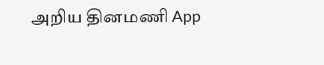அறிய தினமணி App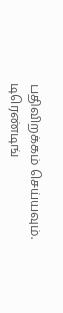பதிவிறக்கம் செய்யவும்.
டிரெண்டிங்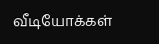வீடியோக்கள்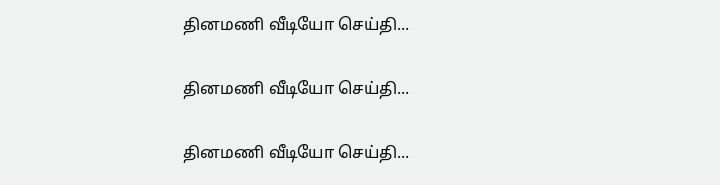தினமணி வீடியோ செய்தி...

தினமணி வீடியோ செய்தி...

தினமணி வீடியோ செய்தி...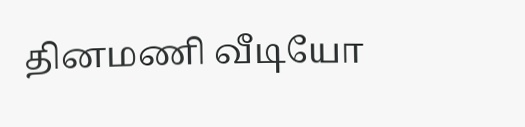தினமணி வீடியோ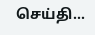செய்தி...